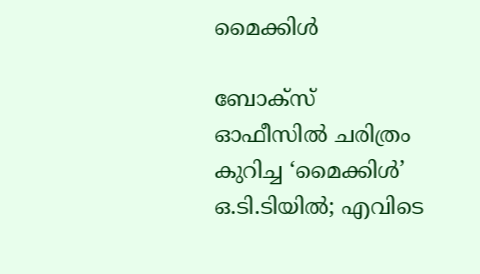മൈക്കിൾ

ബോക്സ് ഓഫീസിൽ ചരിത്രം കുറിച്ച ‘മൈക്കിൾ’ ഒ.ടി.ടിയിൽ; എവിടെ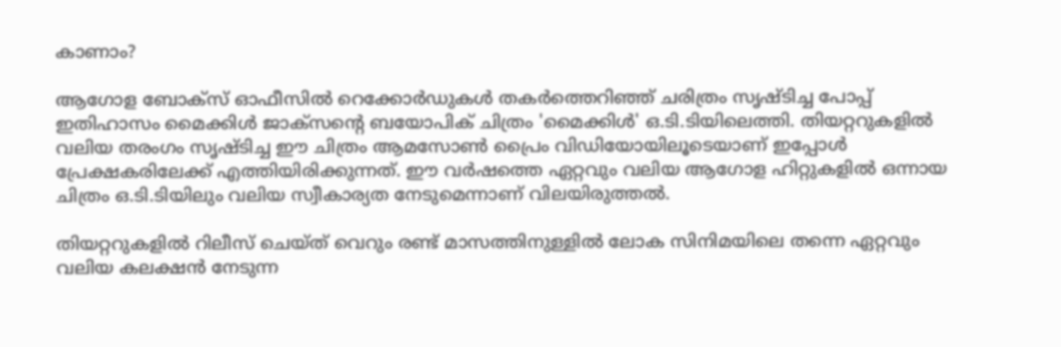കാണാം?

ആഗോള ബോക്സ് ഓഫീസിൽ റെക്കോർഡുകൾ തകർത്തെറിഞ്ഞ് ചരിത്രം സൃഷ്ടിച്ച പോപ്പ് ഇതിഹാസം മൈക്കിൾ ജാക്സന്റെ ബയോപിക് ചിത്രം 'മൈക്കിൾ' ഒ.ടി.ടിയിലെത്തി. തിയറ്ററുകളിൽ വലിയ തരംഗം സൃഷ്ടിച്ച ഈ ചിത്രം ആമസോൺ പ്രൈം വിഡിയോയിലൂടെയാണ് ഇപ്പോൾ പ്രേക്ഷകരിലേക്ക് എത്തിയിരിക്കുന്നത്. ഈ വർഷത്തെ ഏറ്റവും വലിയ ആഗോള ഹിറ്റുകളിൽ ഒന്നായ ചിത്രം ഒ.ടി.ടിയിലും വലിയ സ്വീകാര്യത നേടുമെന്നാണ് വിലയിരുത്തൽ.

തിയറ്ററുകളിൽ റിലീസ് ചെയ്ത് വെറും രണ്ട് മാസത്തിനുള്ളിൽ ലോക സിനിമയിലെ തന്നെ ഏറ്റവും വലിയ കലക്ഷൻ നേടുന്ന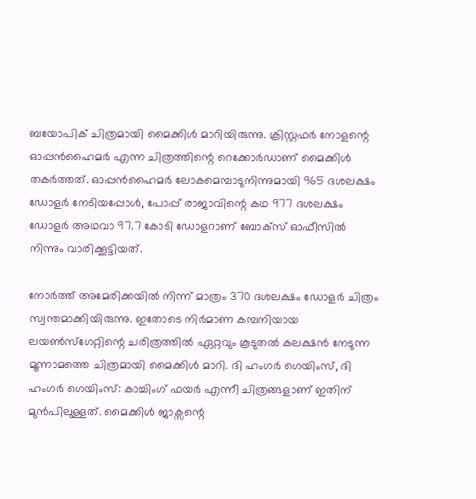ബയോപിക് ചിത്രമായി മൈക്കിൾ മാറിയിരുന്നു. ക്രിസ്റ്റഫർ നോളന്റെ ഓപ്പൻഹൈമർ എന്ന ചിത്രത്തിന്റെ റെക്കോർഡാണ് മൈക്കിൾ തകർത്തത്. ഓപ്പൻഹൈമർ ലോകമെമ്പാടുനിന്നുമായി 965 ദശലക്ഷം ഡോളർ നേടിയപ്പോൾ, പോപ്പ് രാജാവിന്റെ കഥ 977 ദശലക്ഷം ഡോളർ അഥവാ 97.7 കോടി ഡോളറാണ് ബോക്സ് ഓഫീസിൽ നിന്നും വാരിക്കൂട്ടിയത്.

നോർത്ത് അമേരിക്കയിൽ നിന്ന് മാത്രം 370 ദശലക്ഷം ഡോളർ ചിത്രം സ്വന്തമാക്കിയിരുന്നു. ഇതോടെ നിർമാണ കമ്പനിയായ ലയൺസ്ഗേറ്റിന്റെ ചരിത്രത്തിൽ ഏറ്റവും കൂടുതൽ കലക്ഷൻ നേടുന്ന മൂന്നാമത്തെ ചിത്രമായി മൈക്കിൾ മാറി. ദി ഹംഗർ ഗെയിംസ്, ദി ഹംഗർ ഗെയിംസ്: കാച്ചിംഗ് ഫയർ എന്നീ ചിത്രങ്ങളാണ് ഇതിന് മുൻപിലുള്ളത്. മൈക്കിൾ ജാക്സന്റെ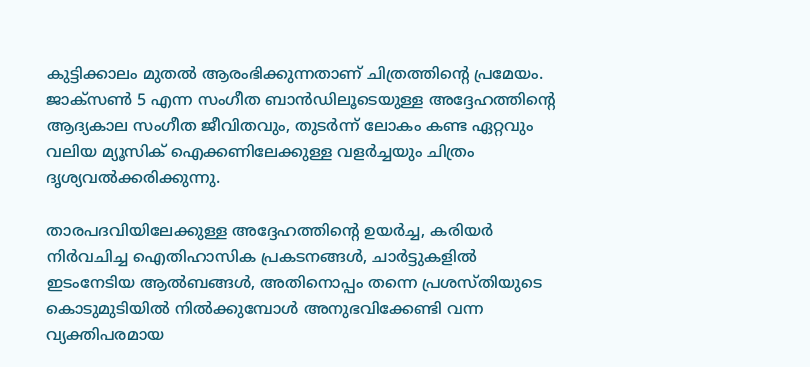കുട്ടിക്കാലം മുതൽ ആരംഭിക്കുന്നതാണ് ചിത്രത്തിന്റെ പ്രമേയം. ജാക്സൺ 5 എന്ന സംഗീത ബാൻഡിലൂടെയുള്ള അദ്ദേഹത്തിന്റെ ആദ്യകാല സംഗീത ജീവിതവും, തുടർന്ന് ലോകം കണ്ട ഏറ്റവും വലിയ മ്യൂസിക് ഐക്കണിലേക്കുള്ള വളർച്ചയും ചിത്രം ദൃശ്യവൽക്കരിക്കുന്നു.

താരപദവിയിലേക്കുള്ള അദ്ദേഹത്തിന്റെ ഉയർച്ച, കരിയർ നിർവചിച്ച ഐതിഹാസിക പ്രകടനങ്ങൾ, ചാർട്ടുകളിൽ ഇടംനേടിയ ആൽബങ്ങൾ, അതിനൊപ്പം തന്നെ പ്രശസ്തിയുടെ കൊടുമുടിയിൽ നിൽക്കുമ്പോൾ അനുഭവിക്കേണ്ടി വന്ന വ്യക്തിപരമായ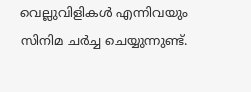വെല്ലുവിളികൾ എന്നിവയും സിനിമ ചർച്ച ചെയ്യുന്നുണ്ട്.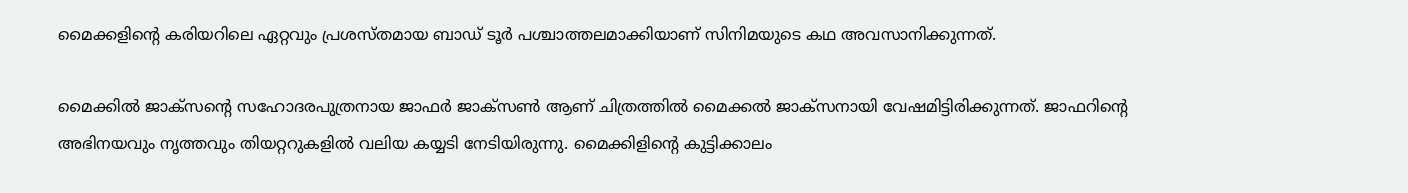മൈക്കളിന്‍റെ കരിയറിലെ ഏറ്റവും പ്രശസ്തമായ ബാഡ് ടൂർ പശ്ചാത്തലമാക്കിയാണ് സിനിമയുടെ കഥ അവസാനിക്കുന്നത്.

മൈക്കിൽ ജാക്സന്റെ സഹോദരപുത്രനായ ജാഫർ ജാക്സൺ ആണ് ചിത്രത്തിൽ മൈക്കൽ ജാക്സനായി വേഷമിട്ടിരിക്കുന്നത്. ജാഫറിന്റെ അഭിനയവും നൃത്തവും തിയറ്ററുകളിൽ വലിയ കയ്യടി നേടിയിരുന്നു. മൈക്കിളിന്‍റെ കുട്ടിക്കാലം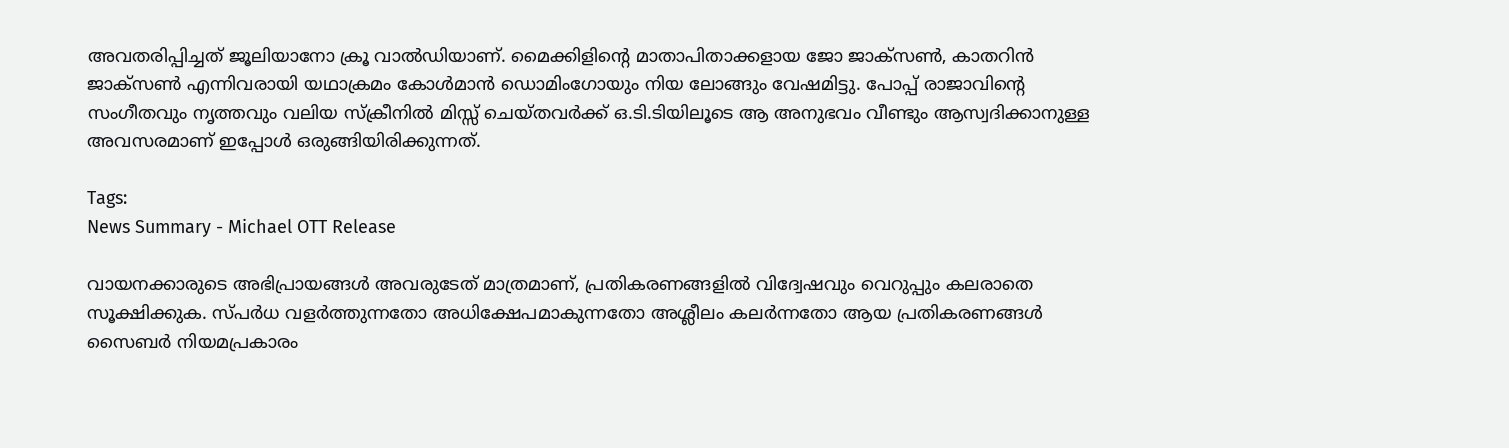അവതരിപ്പിച്ചത് ജൂലിയാനോ ക്രൂ വാൽഡിയാണ്. മൈക്കിളിന്‍റെ മാതാപിതാക്കളായ ജോ ജാക്സൺ, കാതറിൻ ജാക്സൺ എന്നിവരായി യഥാക്രമം കോൾമാൻ ഡൊമിംഗോയും നിയ ലോങ്ങും വേഷമിട്ടു. പോപ്പ് രാജാവിന്റെ സംഗീതവും നൃത്തവും വലിയ സ്ക്രീനിൽ മിസ്സ് ചെയ്തവർക്ക് ഒ.ടി.ടിയിലൂടെ ആ അനുഭവം വീണ്ടും ആസ്വദിക്കാനുള്ള അവസരമാണ് ഇപ്പോൾ ഒരുങ്ങിയിരിക്കുന്നത്.

Tags:
News Summary - Michael OTT Release

വായനക്കാരുടെ അഭിപ്രായങ്ങള്‍ അവരുടേത് മാത്രമാണ്, പ്രതികരണങ്ങളിൽ വിദ്വേഷവും വെറുപ്പും കലരാതെ സൂക്ഷിക്കുക. സ്പർധ വളർത്തുന്നതോ അധിക്ഷേപമാകുന്നതോ അശ്ലീലം കലർന്നതോ ആയ പ്രതികരണങ്ങൾ സൈബർ നിയമപ്രകാരം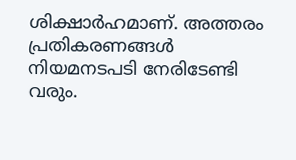ശിക്ഷാർഹമാണ്. അത്തരം പ്രതികരണങ്ങൾ നിയമനടപടി നേരിടേണ്ടി വരും.